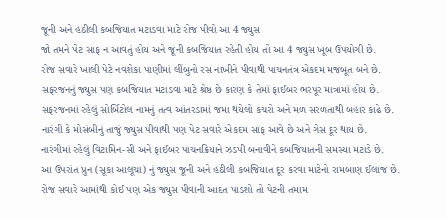જૂની અને હઠીલી કબજિયાત મટાડવા માટે રોજ પીવો આ 4 જ્યુસ
જો તમને પેટ સાફ ન આવતું હોય અને જૂની કબજિયાત રહેતી હોય તો આ 4 જ્યુસ ખૂબ ઉપયોગી છે.
રોજ સવારે ખાલી પેટે નવશેકા પાણીમાં લીંબુનો રસ નાખીને પીવાથી પાચનતંત્ર એકદમ મજબૂત બને છે.
સફરજનનું જ્યુસ પણ કબજિયાત મટાડવા માટે શ્રેષ્ઠ છે કારણ કે તેમાં ફાઈબર ભરપૂર માત્રામાં હોય છે.
સફરજનમાં રહેલું સોર્બિટોલ નામનું તત્વ આંતરડામાં જમા થયેલો કચરો અને મળ સરળતાથી બહાર કાઢે છે.
નારંગી કે મોસંબીનું તાજું જ્યુસ પીવાથી પણ પેટ સવારે એકદમ સાફ આવે છે અને ગેસ દૂર થાય છે.
નારંગીમાં રહેલું વિટામિન-સી અને ફાઈબર પાચનક્રિયાને ઝડપી બનાવીને કબજિયાતની સમસ્યા મટાડે છે.
આ ઉપરાંત પ્રુન (સૂકા આલૂચા) નું જ્યુસ જૂની અને હઠીલી કબજિયાત દૂર કરવા માટેનો રામબાણ ઈલાજ છે.
રોજ સવારે આમાંથી કોઈ પણ એક જ્યુસ પીવાની આદત પાડશો તો પેટની તમામ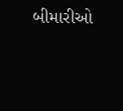બીમારીઓ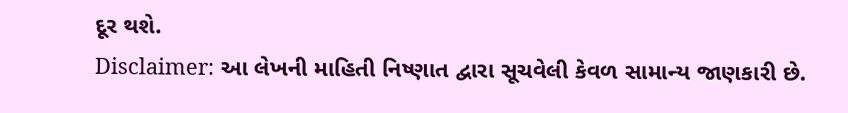દૂર થશે.
Disclaimer: આ લેખની માહિતી નિષ્ણાત દ્વારા સૂચવેલી કેવળ સામાન્ય જાણકારી છે.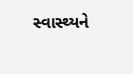સ્વાસ્થ્યને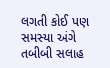લગતી કોઈ પણ સમસ્યા અંગે તબીબી સલાહ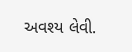અવશ્ય લેવી.